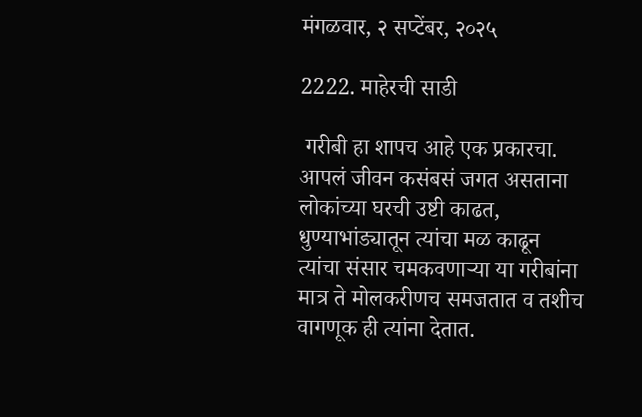मंगळवार, २ सप्टेंबर, २०२५

2222. माहेरची साडी

 गरीबी हा शापच आहे एक प्रकारचा. आपलं जीवन कसंबसं जगत असताना लोकांच्या घरची उष्टी काढत, धुण्याभांड्यातून त्यांचा मळ काढून त्यांचा संसार चमकवणाऱ्या या गरीबांना मात्र ते मोलकरीणच समजतात व तशीच वागणूक ही त्यांना देतात.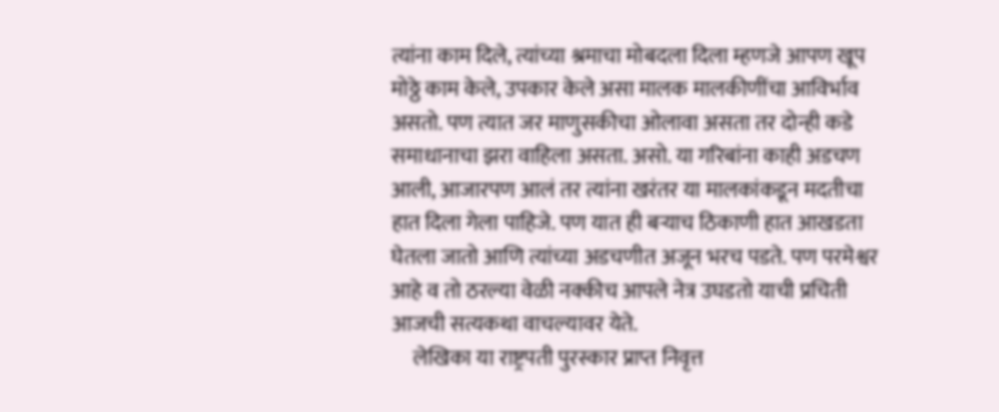त्यांना काम दिले, त्यांच्या श्रमाचा मोबदला दिला म्हणजे आपण खूप मोठ्ठे काम केले, उपकार केले असा मालक मालकीणींचा आविर्भाव असतो. पण त्यात जर माणुसकीचा ओलावा असता तर दोन्ही कडे समाधानाचा झरा वाहिला असता. असो. या गरिबांना काही अडचण आली, आजारपण आलं तर त्यांना खरंतर या मालकांकडून मदतीचा हात दिला गेला पाहिजे. पण यात ही बऱ्याच ठिकाणी हात आखडता घेतला जातो आणि त्यांच्या अडचणीत अजून भरच पडते. पण परमेश्वर आहे व तो ठरल्या वेळी नक्कीच आपले नेत्र उघडतो याची प्रचिती आजची सत्यकथा वाचल्यावर येते.
     लेखिका या राष्ट्रपती पुरस्कार प्राप्त निवृत्त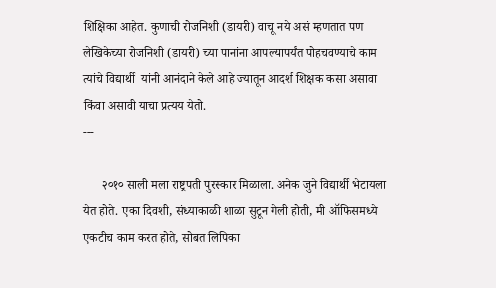शिक्षिका आहेत. कुणाची रोजनिशी (डायरी) वाचू नये असं म्हणतात पण लेखिकेच्या रोजनिशी (डायरी) च्या पानांना आपल्यापर्यंत पोहचवण्याचे काम त्यांचे विद्यार्थी  यांनी आनंदाने केले आहे ज्यातून आदर्श शिक्षक कसा असावा किंवा असावी याचा प्रत्यय येतो.
---

      २०१० साली मला राष्ट्रपती पुरस्कार मिळाला. अनेक जुने विद्यार्थी भेटायला येत होते. एका दिवशी, संध्याकाळी शाळा सुटून गेली होती, मी ऑफिसमध्ये एकटीच काम करत होते, सोबत लिपिका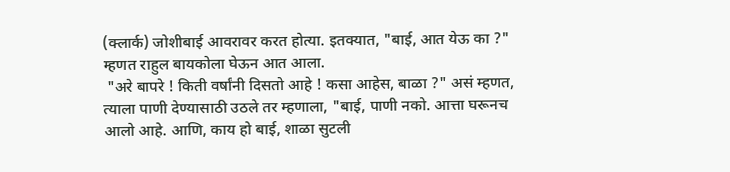(क्लार्क) जोशीबाई आवरावर करत होत्या. इतक्यात, "बाई, आत येऊ का ?" म्हणत राहुल बायकोला घेऊन आत आला.
 "अरे बापरे ! किती वर्षांनी दिसतो आहे ! कसा आहेस, बाळा ?" असं म्हणत, त्याला पाणी देण्यासाठी उठले तर म्हणाला, "बाई, पाणी नको. आत्ता घरूनच आलो आहे. आणि, काय हो बाई, शाळा सुटली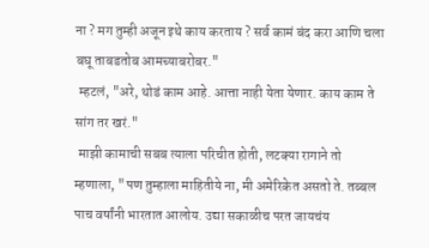ना ? मग तुम्ही अजून इथे काय करताय ? सर्व कामं बंद करा आणि चला बघू ताबडतोब आमच्याबरोबर."
 म्हटलं, "अरे, थोडं काम आहे. आत्ता नाही येता येणार. काय काम ते सांग तर खरं."
 माझी कामाची सबब त्याला परिचीत होती, लटक्या रागाने तो म्हणाला, "पण तुम्हाला माहितीये ना, मी अमेरिकेत असतो ते. तब्बल पाच वर्षांनी भारतात आलोय. उद्या सकाळीच परत जायचंय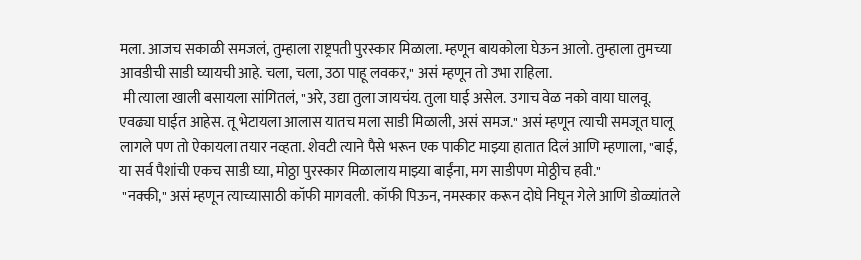मला. आजच सकाळी समजलं, तुम्हाला राष्ट्रपती पुरस्कार मिळाला. म्हणून बायकोला घेऊन आलो. तुम्हाला तुमच्या आवडीची साडी घ्यायची आहे. चला, चला, उठा पाहू लवकर," असं म्हणून तो उभा राहिला.
 मी त्याला खाली बसायला सांगितलं, "अरे, उद्या तुला जायचंय. तुला घाई असेल. उगाच वेळ नको वाया घालवू. एवढ्या घाईत आहेस. तू भेटायला आलास यातच मला साडी मिळाली, असं समज." असं म्हणून त्याची समजूत घालू लागले पण तो ऐकायला तयार नव्हता. शेवटी त्याने पैसे भरून एक पाकीट माझ्या हातात दिलं आणि म्हणाला, "बाई, या सर्व पैशांची एकच साडी घ्या, मोठ्ठा पुरस्कार मिळालाय माझ्या बाईंना, मग साडीपण मोठ्ठीच हवी."
 "नक्की," असं म्हणून त्याच्यासाठी कॉफी मागवली. कॉफी पिऊन, नमस्कार करून दोघे निघून गेले आणि डोळ्यांतले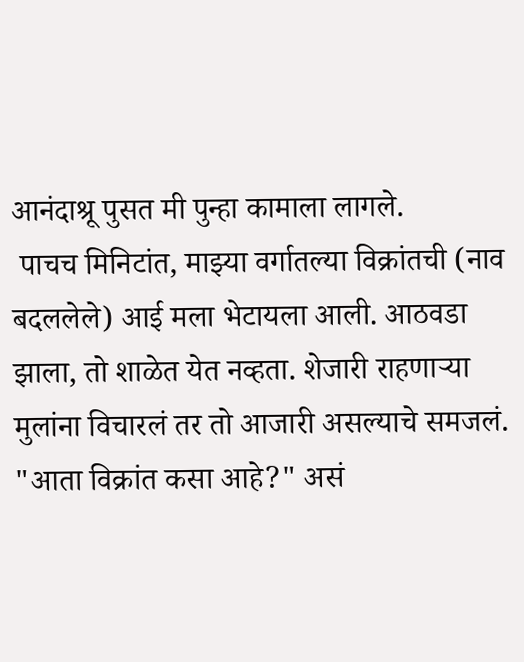आनंदाश्रू पुसत मी पुन्हा कामाला लागले.
 पाचच मिनिटांत, माझ्या वर्गातल्या विक्रांतची (नाव बदललेले) आई मला भेटायला आली. आठवडा झाला, तो शाळेत येत नव्हता. शेजारी राहणाऱ्या मुलांना विचारलं तर तो आजारी असल्याचे समजलं.
"आता विक्रांत कसा आहे?" असं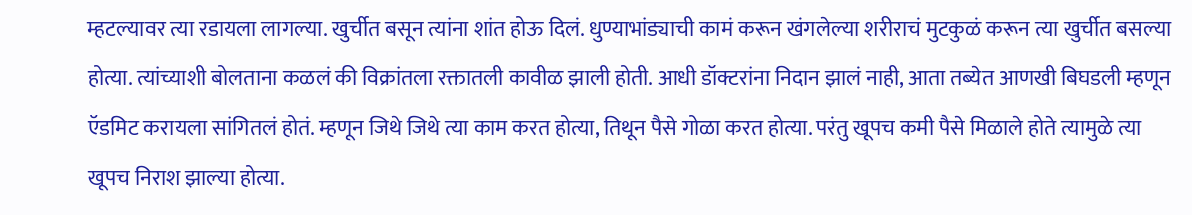म्हटल्यावर त्या रडायला लागल्या. खुर्चीत बसून त्यांना शांत होऊ दिलं. धुण्याभांड्याची कामं करून खंगलेल्या शरीराचं मुटकुळं करून त्या खुर्चीत बसल्या होत्या. त्यांच्याशी बोलताना कळलं की विक्रांतला रक्तातली कावीळ झाली होती. आधी डॉक्टरांना निदान झालं नाही, आता तब्येत आणखी बिघडली म्हणून ऍडमिट करायला सांगितलं होतं. म्हणून जिथे जिथे त्या काम करत होत्या, तिथून पैसे गोळा करत होत्या. परंतु खूपच कमी पैसे मिळाले होते त्यामुळे त्या खूपच निराश झाल्या होत्या.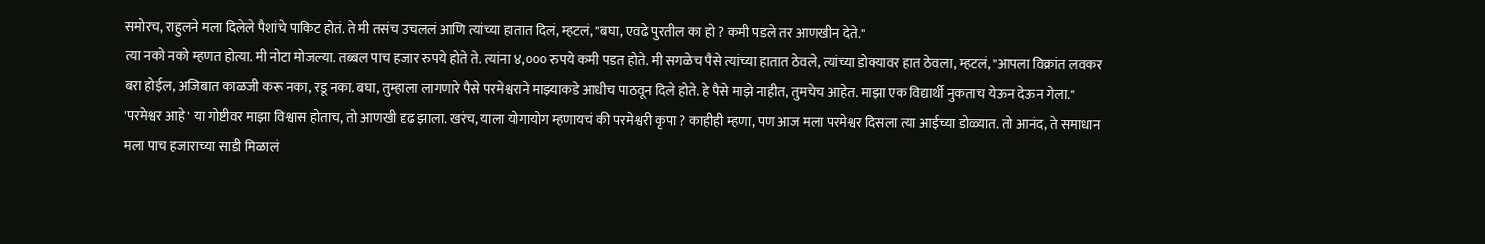समोरच, राहुलने मला दिलेले पैशांचे पाकिट होतं. ते मी तसंच उचललं आणि त्यांच्या हातात दिलं, म्हटलं, "बघा, एवढे पुरतील का हो ? कमी पडले तर आणखीन देते."
त्या नको नको म्हणत होत्या. मी नोटा मोजल्या. तब्बल पाच हजार रुपये होते ते. त्यांना ४,००० रुपये कमी पडत होते. मी सगळेच पैसे त्यांच्या हातात ठेवले, त्यांच्या डोक्यावर हात ठेवला, म्हटलं, "आपला विक्रांत लवकर बरा होईल, अजिबात काळजी करू नका, रडू नका. बघा, तुम्हाला लागणारे पैसे परमेश्वराने माझ्याकडे आधीच पाठवून दिले होते. हे पैसे माझे नाहीत, तुमचेच आहेत. माझा एक विद्यार्थी नुकताच येऊन देऊन गेला."
'परमेश्वर आहे' या गोष्टीवर माझा विश्वास होताच, तो आणखी दृढ झाला. खरंच, याला योगायोग म्हणायचं की परमेश्वरी कृपा ? काहीही म्हणा, पण आज मला परमेश्वर दिसला त्या आईच्या डोळ्यात. तो आनंद, ते समाधान मला पाच हजाराच्या साडी मिळालं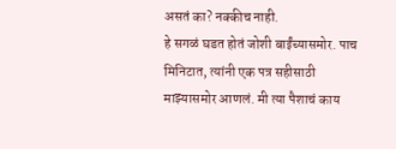असतं का? नक्कीच नाही.
हे सगळं घडत होतं जोशी बाईंच्यासमोर. पाच मिनिटात, त्यांनी एक पत्र सहीसाठी माझ्यासमोर आणलं. मी त्या पैशाचं काय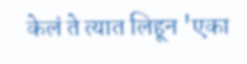केलं ते त्यात लिहून 'एका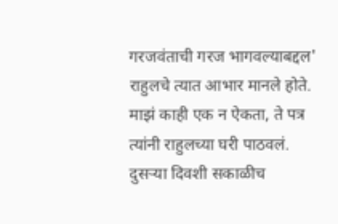गरजवंताची गरज भागवल्याबद्दल' राहुलचे त्यात आभार मानले होते. माझं काही एक न ऐकता, ते पत्र त्यांनी राहुलच्या घरी पाठवलं.
दुसऱ्या दिवशी सकाळीच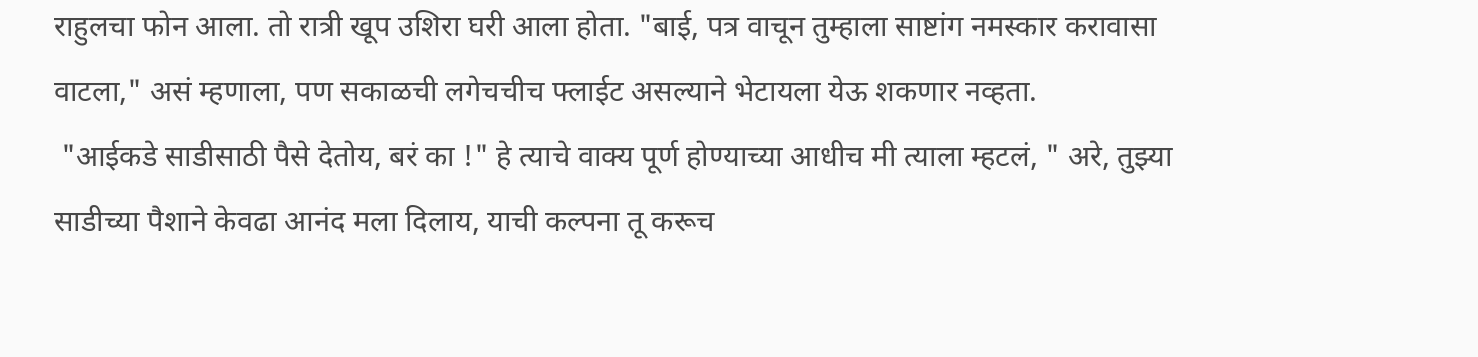राहुलचा फोन आला. तो रात्री खूप उशिरा घरी आला होता. "बाई, पत्र वाचून तुम्हाला साष्टांग नमस्कार करावासा वाटला," असं म्हणाला, पण सकाळची लगेचचीच फ्लाईट असल्याने भेटायला येऊ शकणार नव्हता.
 "आईकडे साडीसाठी पैसे देतोय, बरं का !" हे त्याचे वाक्य पूर्ण होण्याच्या आधीच मी त्याला म्हटलं, " अरे, तुझ्या साडीच्या पैशाने केवढा आनंद मला दिलाय, याची कल्पना तू करूच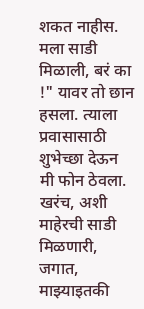शकत नाहीस. मला साडी मिळाली, बरं का !" यावर तो छान हसला. त्याला प्रवासासाठी शुभेच्छा देऊन मी फोन ठेवला.
खरंच, अशी माहेरची साडी मिळणारी, जगात, माझ्याइतकी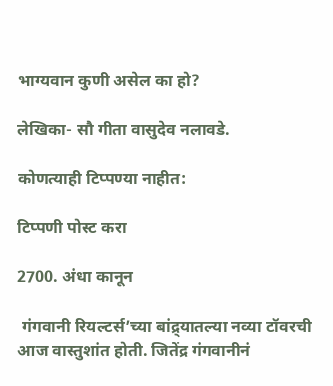भाग्यवान कुणी असेल का हो?

लेखिका- सौ गीता वासुदेव नलावडे.

कोणत्याही टिप्पण्‍या नाहीत:

टिप्पणी पोस्ट करा

2700. अंधा कानून

 गंगवानी रियल्टर्स’च्या बांद्र्यातल्या नव्या टॉवरची आज वास्तुशांत होती. जितेंद्र गंगवानीनं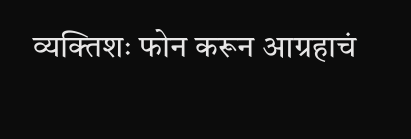व्यक्तिशः फोन करून आग्रहाचं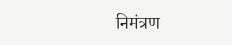निमंत्रण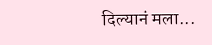दिल्यानं मला...